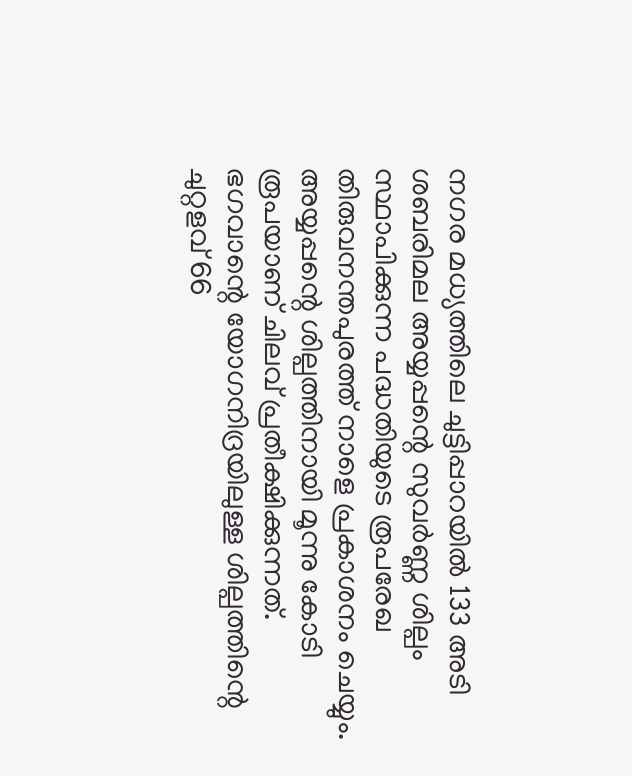നഗര മധ്യത്തിലെ ചുട്ടിപ്പാറയിൽ 133 അടി ശബരിമല അയ്യപ്പന്റെ സുവർണ്ണ ശില്പം സ്ഥാപിക്കുന്ന പദ്ധതിയുടെ രൂപരേഖ തിരുവനന്തപുരത്ത് നാളെ പ്രകാശനം ചെയ്യും. അയ്യപ്പന്റെ ശില്പത്തിനായി മൂന്നു കോടി രൂപയാണ് ചിലവ് പ്രതീക്ഷിക്കുന്നത്. ഭഗവാന്റെ യോഗനിദ്രയിലുള്ള ശില്പത്തിന്റെ ചുറ്റളവ് 66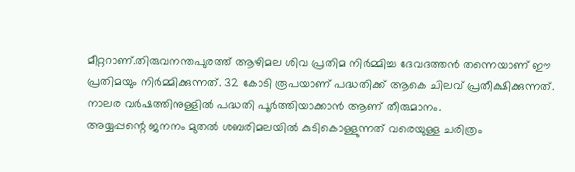മീറ്ററാണ്.തിരുവനന്തപുരത്ത് ആഴിമല ശിവ പ്രതിമ നിർമ്മിച്ച ദേവദത്തൻ തന്നെയാണ് ഈ പ്രതിമയും നിർമ്മിക്കുന്നത്. 32 കോടി രൂപയാണ് പദ്ധതിക്ക് ആകെ ചിലവ് പ്രതീക്ഷിക്കുന്നത്. നാലര വർഷത്തിനുള്ളിൽ പദ്ധതി പൂർത്തിയാക്കാൻ ആണ് തീരുമാനം.
അയ്യപ്പന്റെ ജനനം മുതൽ ശബരിമലയിൽ കുടികൊള്ളുന്നത് വരെയുള്ള ചരിത്രം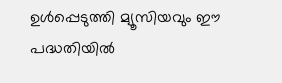ഉൾപ്പെടുത്തി മ്യൂസിയവും ഈ പദ്ധതിയിൽ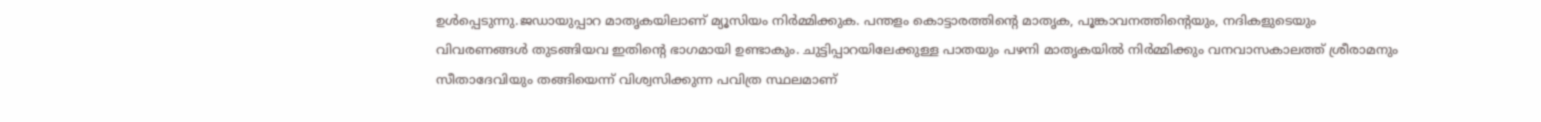ഉൾപ്പെടുന്നു.ജഡായുപ്പാറ മാതൃകയിലാണ് മ്യൂസിയം നിർമ്മിക്കുക. പന്തളം കൊട്ടാരത്തിന്റെ മാതൃക, പൂങ്കാവനത്തിന്റെയും, നദികളുടെയും വിവരണങ്ങൾ തുടങ്ങിയവ ഇതിന്റെ ഭാഗമായി ഉണ്ടാകും. ചുട്ടിപ്പാറയിലേക്കുള്ള പാതയും പഴനി മാതൃകയിൽ നിർമ്മിക്കും വനവാസകാലത്ത് ശ്രീരാമനും സീതാദേവിയും തങ്ങിയെന്ന് വിശ്വസിക്കുന്ന പവിത്ര സ്ഥലമാണ്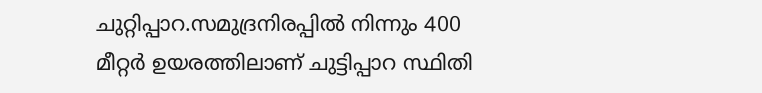ചുറ്റിപ്പാറ.സമുദ്രനിരപ്പിൽ നിന്നും 400 മീറ്റർ ഉയരത്തിലാണ് ചുട്ടിപ്പാറ സ്ഥിതി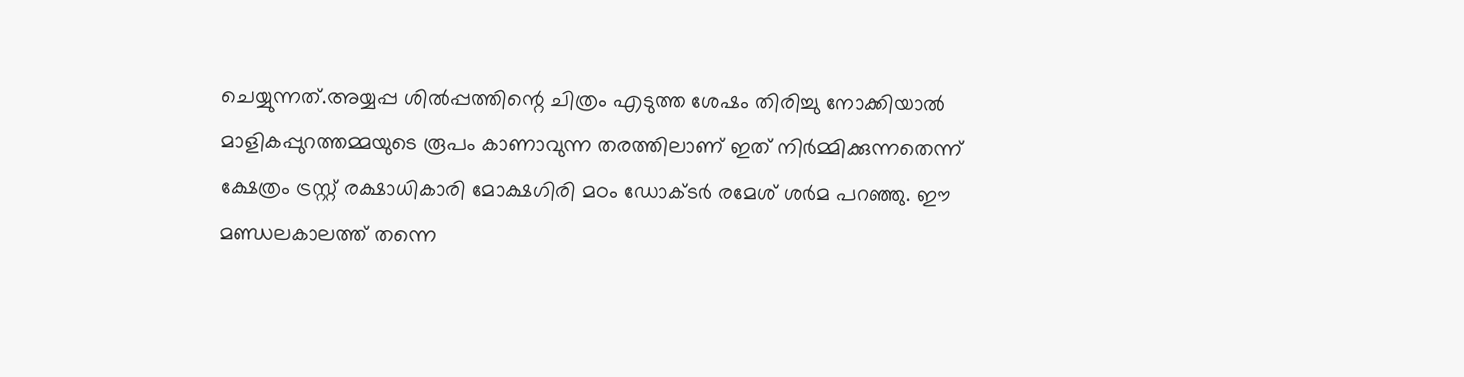ചെയ്യുന്നത്.അയ്യപ്പ ശിൽപ്പത്തിന്റെ ചിത്രം എടുത്ത ശേഷം തിരിച്ചു നോക്കിയാൽ മാളികപ്പുറത്തമ്മയുടെ രൂപം കാണാവുന്ന തരത്തിലാണ് ഇത് നിർമ്മിക്കുന്നതെന്ന് ക്ഷേത്രം ട്രസ്റ്റ് രക്ഷാധികാരി മോക്ഷഗിരി മഠം ഡോക്ടർ രമേശ് ശർമ പറഞ്ഞു. ഈ മണ്ഡലകാലത്ത് തന്നെ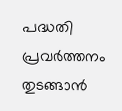പദ്ധതി പ്രവർത്തനം തുടങ്ങാൻ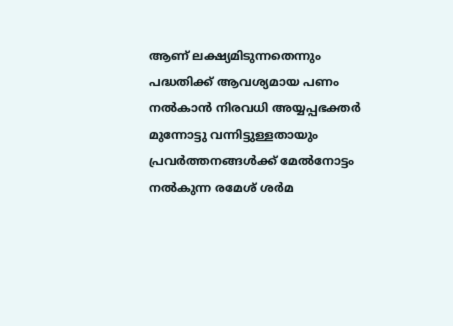ആണ് ലക്ഷ്യമിടുന്നതെന്നും പദ്ധതിക്ക് ആവശ്യമായ പണം നൽകാൻ നിരവധി അയ്യപ്പഭക്തർ മുന്നോട്ടു വന്നിട്ടുള്ളതായും പ്രവർത്തനങ്ങൾക്ക് മേൽനോട്ടം നൽകുന്ന രമേശ് ശർമ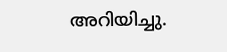അറിയിച്ചു.